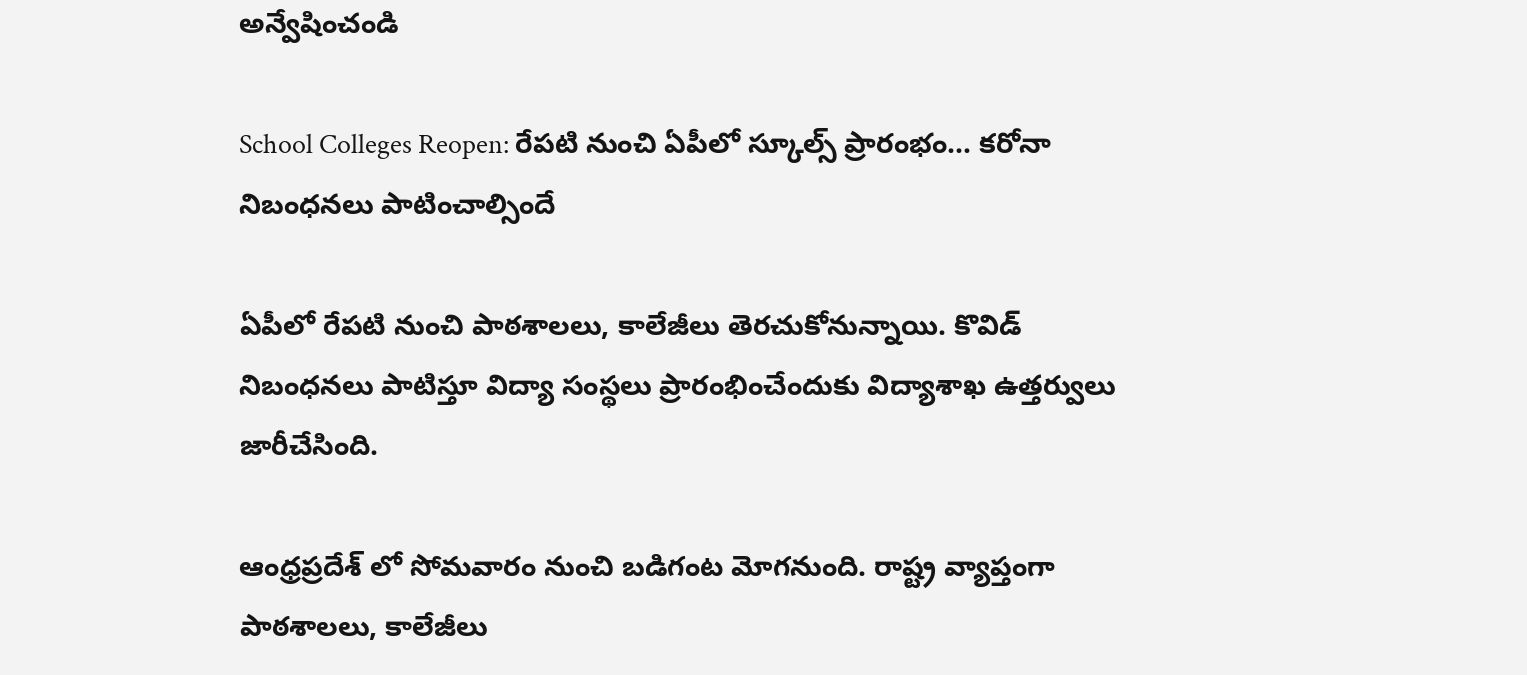అన్వేషించండి

School Colleges Reopen: రేపటి నుంచి ఏపీలో స్కూల్స్ ప్రారంభం... కరోనా నిబంధనలు పాటించాల్సిందే

ఏపీలో రేపటి నుంచి పాఠశాలలు, కాలేజీలు తెరచుకోనున్నాయి. కొవిడ్ నిబంధనలు పాటిస్తూ విద్యా సంస్థలు ప్రారంభించేందుకు విద్యాశాఖ ఉత్తర్వులు జారీచేసింది.

ఆంధ్రప్రదేశ్ లో సోమవారం నుంచి బడిగంట మోగనుంది. రాష్ట్ర వ్యాప్తంగా పాఠశాలలు, కాలేజీలు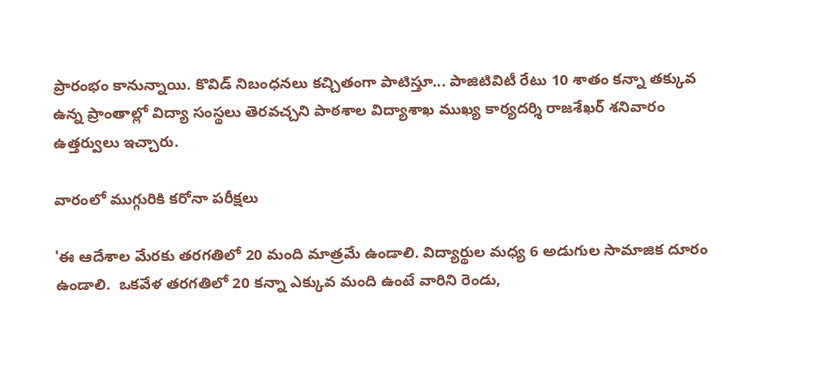ప్రారంభం కానున్నాయి. కొవిడ్‌ నిబంధనలు కచ్చితంగా పాటిస్తూ... పాజిటివిటీ రేటు 10 శాతం కన్నా తక్కువ ఉన్న ప్రాంతాల్లో విద్యా సంస్థలు తెరవచ్చని పాఠశాల విద్యాశాఖ ముఖ్య కార్యదర్శి రాజశేఖర్‌ శనివారం ఉత్తర్వులు ఇచ్చారు.

వారంలో ముగ్గురికి కరోనా పరీక్షలు

'ఈ ఆదేశాల మేరకు తరగతిలో 20 మంది మాత్రమే ఉండాలి. విద్యార్థుల మధ్య 6 అడుగుల సామాజిక దూరం ఉండాలి.  ఒకవేళ తరగతిలో 20 కన్నా ఎక్కువ మంది ఉంటే వారిని రెండు,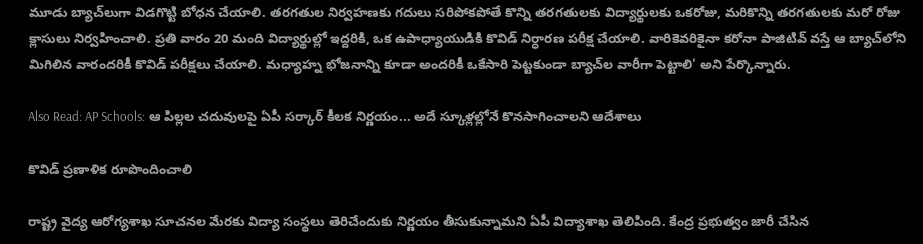మూడు బ్యాచ్‌లుగా విడగొట్టి బోధన చేయాలి. తరగతుల నిర్వహణకు గదులు సరిపోకపోతే కొన్ని తరగతులకు విద్యార్థులకు ఒకరోజు, మరికొన్ని తరగతులకు మరో రోజు క్లాసులు నిర్వహించాలి. ప్రతి వారం 20 మంది విద్యార్థుల్లో ఇద్దరికి, ఒక ఉపాధ్యాయుడికి కొవిడ్‌ నిర్ధారణ పరీక్ష చేయాలి. వారికెవరికైనా కరోనా పాజిటివ్‌ వస్తే ఆ బ్యాచ్‌లోని మిగిలిన వారందరికీ కొవిడ్‌ పరీక్షలు చేయాలి. మధ్యాహ్న భోజనాన్ని కూడా అందరికీ ఒకేసారి పెట్టకుండా బ్యాచ్‌ల వారీగా పెట్టాలి' అని పేర్కొన్నారు.

Also Read: AP Schools: ఆ పిల్లల చదువులపై ఏపీ సర్కార్ కీలక నిర్ణయం... అదే స్కూళ్లల్లోనే కొనసాగించాలని ఆదేశాలు

కొవిడ్ ప్రణాళిక రూపొందించాలి

రాష్ట్ర వైద్య ఆరోగ్యశాఖ సూచనల మేరకు విద్యా సంస్థలు తెరిచేందుకు నిర్ణయం తీసుకున్నామని ఏపీ విద్యాశాఖ తెలిపింది. కేంద్ర ప్రభుత్వం జారీ చేసిన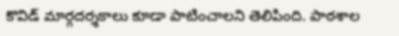కొవిడ్ మార్గదర్శకాలు కూడా పాటించాలని తెలిపింది. పాఠశాల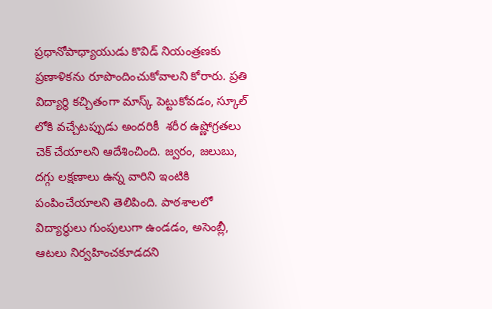ప్రధానోపాధ్యాయుడు కొవిడ్‌ నియంత్రణకు ప్రణాళికను రూపొందించుకోవాలని కోరారు. ప్రతి విద్యార్థి కచ్చితంగా మాస్క్‌ పెట్టుకోవడం, స్కూల్‌ లోకి వచ్చేటప్పుడు అందరికీ  శరీర ఉష్ణోగ్రతలు చెక్‌ చేయాలని ఆదేశించింది. జ్వరం, జలుబు, దగ్గు లక్షణాలు ఉన్న వారిని ఇంటికి పంపించేయాలని తెలిపింది. పాఠశాలలో విద్యార్థులు గుంపులుగా ఉండడం, అసెంబ్లీ, ఆటలు నిర్వహించకూడదని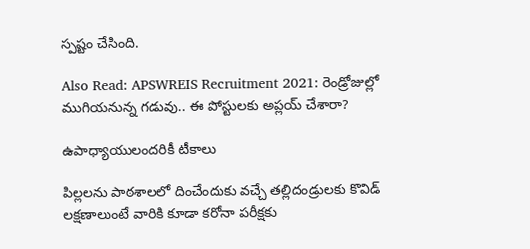స్పష్టం చేసింది.

Also Read: APSWREIS Recruitment 2021: రెండ్రోజుల్లో ముగియనున్న గడువు.. ఈ పోస్టులకు అప్లయ్ చేశారా?

ఉపాధ్యాయులందరికీ టీకాలు

పిల్లలను పాఠశాలలో దించేందుకు వచ్చే తల్లిదండ్రులకు కొవిడ్‌ లక్షణాలుంటే వారికి కూడా కరోనా పరీక్షకు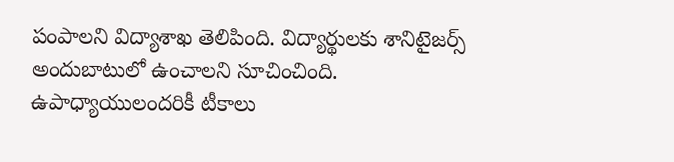పంపాలని విద్యాశాఖ తెలిపింది. విద్యార్థులకు శానిటైజర్స్‌ అందుబాటులో ఉంచాలని సూచించింది. ఉపాధ్యాయులందరికీ టీకాలు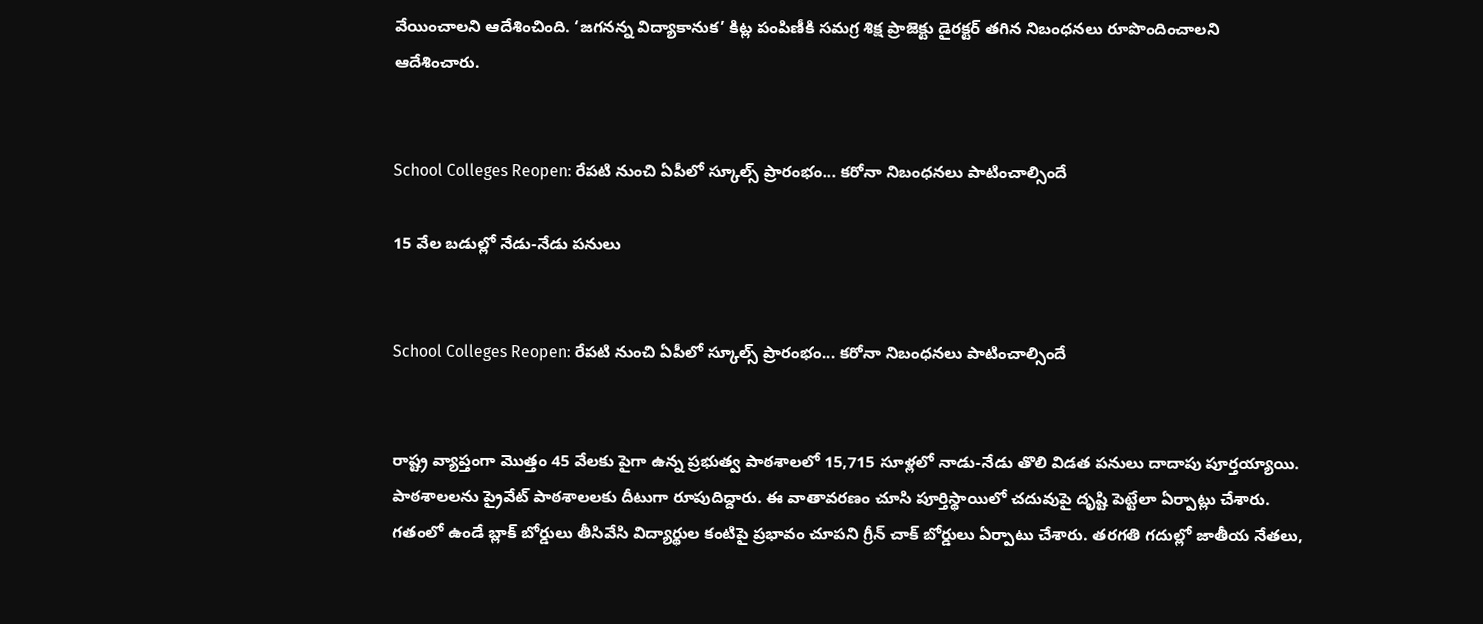వేయించాలని ఆదేశించింది. ‘జగనన్న విద్యాకానుక’ కిట్ల పంపిణీకి సమగ్ర శిక్ష ప్రాజెక్టు డైరక్టర్‌ తగిన నిబంధనలు రూపొందించాలని ఆదేశించారు.


School Colleges Reopen: రేపటి నుంచి ఏపీలో స్కూల్స్ ప్రారంభం... కరోనా నిబంధనలు పాటించాల్సిందే

15 వేల బడుల్లో నేడు-నేడు పనులు


School Colleges Reopen: రేపటి నుంచి ఏపీలో స్కూల్స్ ప్రారంభం... కరోనా నిబంధనలు పాటించాల్సిందే


రాష్ట్ర వ్యాప్తంగా మొత్తం 45 వేలకు పైగా ఉన్న ప్రభుత్వ పాఠశాలలో 15,715 సూళ్లలో నాడు-నేడు తొలి విడత పనులు దాదాపు పూర్తయ్యాయి. పాఠశాలలను ప్రైవేట్ పాఠశాలలకు దీటుగా రూపుదిద్దారు. ఈ వాతావరణం చూసి పూర్తిస్థాయిలో చదువుపై దృష్టి పెట్టేలా ఏర్పాట్లు చేశారు. గతంలో ఉండే బ్లాక్ బోర్డులు తీసివేసి విద్యార్థుల కంటిపై ప్రభావం చూపని గ్రీన్‌ చాక్‌ బోర్డులు ఏర్పాటు చేశారు. తరగతి గదుల్లో జాతీయ నేతలు,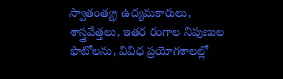స్వాతంత్య్ర ఉద్యమకారులు, శాస్త్రవేత్తలు, ఇతర రంగాల నిపుణుల ఫొటోలను, వివిధ ప్రయోగశాలల్లో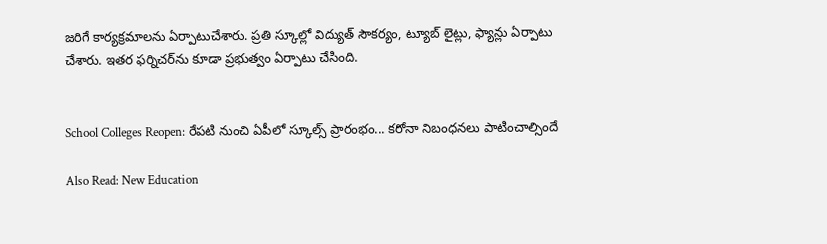జరిగే కార్యక్రమాలను ఏర్పాటుచేశారు. ప్రతి స్కూల్లో విద్యుత్ సౌకర్యం, ట్యూబ్‌ లైట్లు, ఫ్యాన్లు ఏర్పాటు చేశారు. ఇతర ఫర్నిచర్‌ను కూడా ప్రభుత్వం ఏర్పాటు చేసింది.


School Colleges Reopen: రేపటి నుంచి ఏపీలో స్కూల్స్ ప్రారంభం... కరోనా నిబంధనలు పాటించాల్సిందే

Also Read: New Education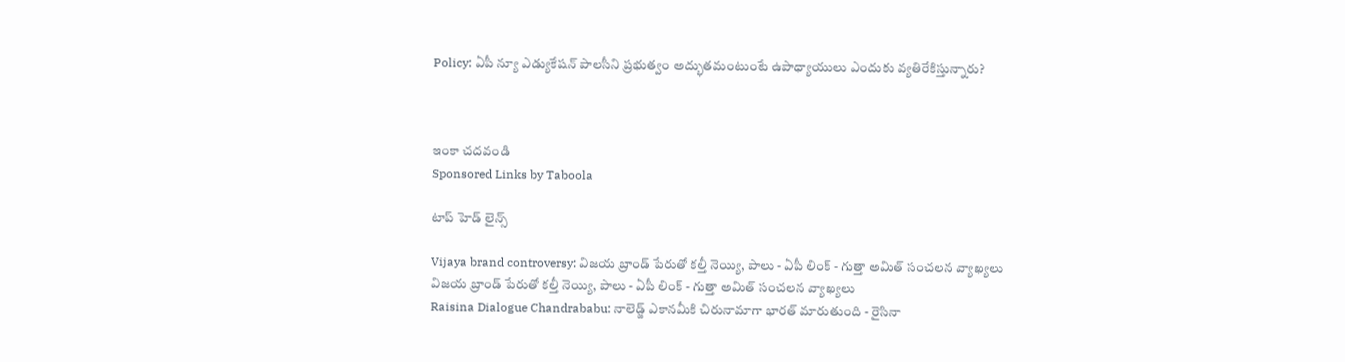Policy: ఏపీ న్యూ ఎడ్యుకేషన్ పాలసీని ప్రభుత్వం అద్భుతమంటుంటే ఉపాధ్యాయులు ఎందుకు వ్యతిరేకిస్తున్నారు?



ఇంకా చదవండి
Sponsored Links by Taboola

టాప్ హెడ్ లైన్స్

Vijaya brand controversy: విజయ బ్రాండ్ పేరుతో కల్తీ నెయ్యి, పాలు - ఏపీ లింక్ - గుత్తా అమిత్ సంచలన వ్యాఖ్యలు
విజయ బ్రాండ్ పేరుతో కల్తీ నెయ్యి, పాలు - ఏపీ లింక్ - గుత్తా అమిత్ సంచలన వ్యాఖ్యలు
Raisina Dialogue Chandrababu: నాలెడ్జ్ ఎకానమీకి చిరునామాగా భారత్ మారుతుంది - రైసినా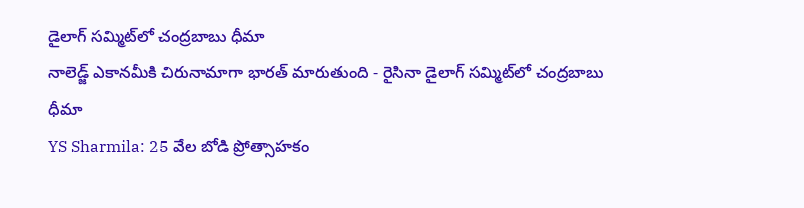డైలాగ్ సమ్మిట్‌లో చంద్రబాబు ధీమా
నాలెడ్జ్ ఎకానమీకి చిరునామాగా భారత్ మారుతుంది - రైసినా డైలాగ్ సమ్మిట్‌లో చంద్రబాబు ధీమా
YS Sharmila: 25 వేల బోడి ప్రోత్సాహకం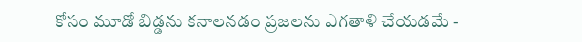కోసం మూడో బిడ్డను కనాలనడం ప్రజలను ఎగతాళి చేయడమే -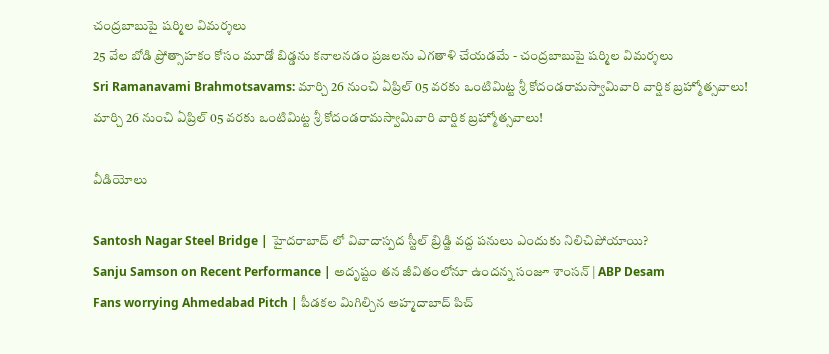చంద్రబాబుపై షర్మిల విమర్శలు
25 వేల బోడి ప్రోత్సాహకం కోసం మూడో బిడ్డను కనాలనడం ప్రజలను ఎగతాళి చేయడమే - చంద్రబాబుపై షర్మిల విమర్శలు
Sri Ramanavami Brahmotsavams: మార్చి 26 నుంచి ఏప్రిల్ 05 వరకు ఒంటిమిట్ట‌ శ్రీ కోదండ‌రామ‌స్వామివారి వార్షిక బ్రహ్మోత్సవాలు!
మార్చి 26 నుంచి ఏప్రిల్ 05 వరకు ఒంటిమిట్ట‌ శ్రీ కోదండ‌రామ‌స్వామివారి వార్షిక బ్రహ్మోత్సవాలు!

వీడియోలు

Santosh Nagar Steel Bridge | హైదరాబాద్ లో వివాదాస్పద స్టీల్ బ్రిడ్జి వద్ద పనులు ఎందుకు నిలిచిపోయాయి?
Sanju Samson on Recent Performance | అదృష్టం తన జీవితంలోనూ ఉందన్న సంజూ శాంసన్ | ABP Desam
Fans worrying Ahmedabad Pitch | పీడకల మిగిల్చిన అహ్మదాబాద్ పిచ్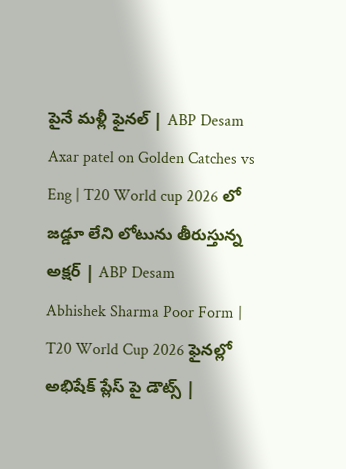పైనే మళ్లీ ఫైనల్ | ABP Desam
Axar patel on Golden Catches vs Eng | T20 World cup 2026 లో జడ్డూ లేని లోటును తీరుస్తున్న అక్షర్ | ABP Desam
Abhishek Sharma Poor Form | T20 World Cup 2026 ఫైనల్లో అభిషేక్ ప్లేస్ పై డౌట్స్ |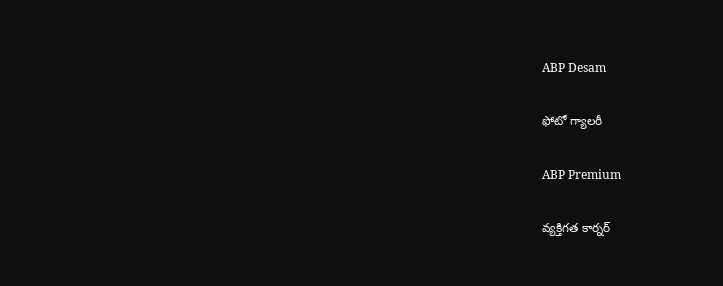ABP Desam

ఫోటో గ్యాలరీ

ABP Premium

వ్యక్తిగత కార్నర్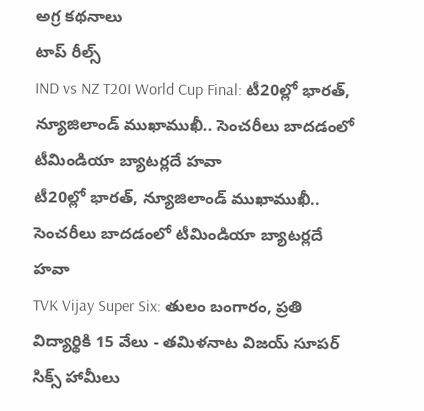అగ్ర కథనాలు
టాప్ రీల్స్
IND vs NZ T20I World Cup Final: టీ20ల్లో భారత్, న్యూజిలాండ్ ముఖాముఖీ.. సెంచరీలు బాదడంలో టీమిండియా బ్యాటర్లదే హవా
టీ20ల్లో భారత్, న్యూజిలాండ్ ముఖాముఖీ.. సెంచరీలు బాదడంలో టీమిండియా బ్యాటర్లదే హవా
TVK Vijay Super Six: తులం బంగారం, ప్రతి విద్యార్థికి 15 వేలు - తమిళనాట విజయ్ సూపర్ సిక్స్ హామీలు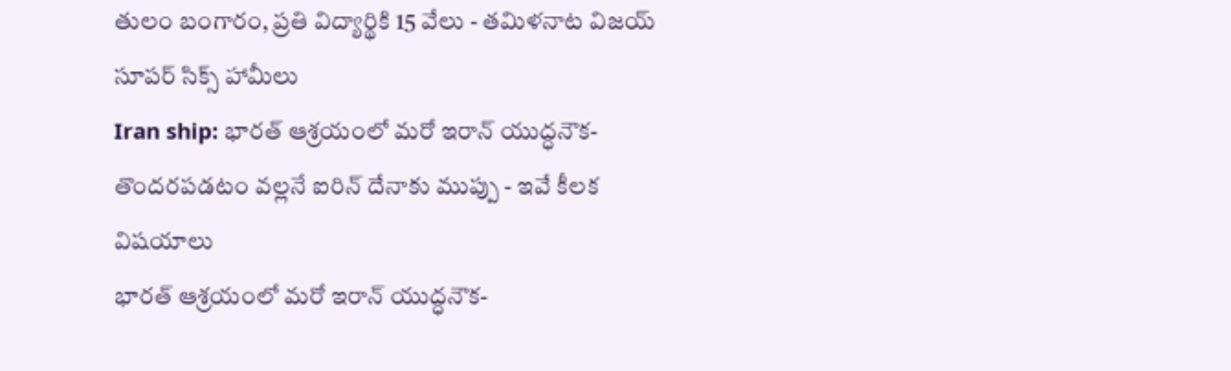తులం బంగారం, ప్రతి విద్యార్థికి 15 వేలు - తమిళనాట విజయ్ సూపర్ సిక్స్ హామీలు
Iran ship: భారత్‌ ఆశ్రయంలో మరో ఇరాన్ యుద్ధనౌక- తొందరపడటం వల్లనే ఐరిన్ దేనాకు ముప్పు - ఇవే కీలక విషయాలు
భారత్‌ ఆశ్రయంలో మరో ఇరాన్ యుద్ధనౌక-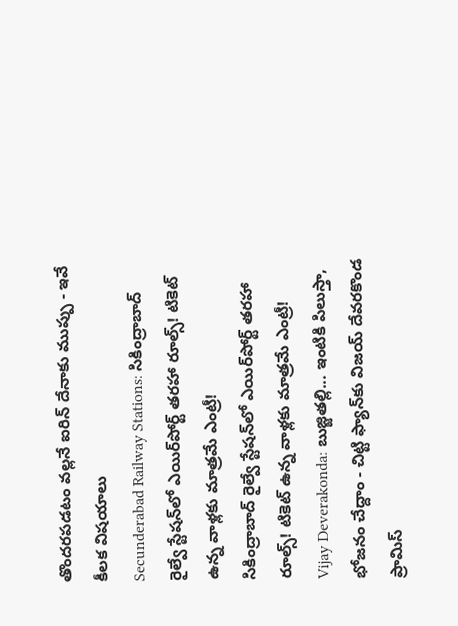తొందరపడటం వల్లనే ఐరిన్ దేనాకు ముప్పు - ఇవే కీలక విషయాలు
Secunderabad Railway Stations: సికింద్రాబాద్‌ రైల్వే స్టేషన్‌లో ఎయిర్‌పోర్ట్ తరహా రూల్స్‌! టికెట్ ఉన్న వాళ్లకు మాత్రమే ఎంట్రీ!
సికింద్రాబాద్‌ రైల్వే స్టేషన్‌లో ఎయిర్‌పోర్ట్ తరహా రూల్స్‌! టికెట్ ఉన్న వాళ్లకు మాత్రమే ఎంట్రీ!
Vijay Deverakonda: బుజ్జితల్లి... ఇంటికి పిలుస్తా, భోజనం చేద్దాం - చిట్టి ఫ్యాన్‌కు విజయ్ దేవరకొండ ప్రామిస్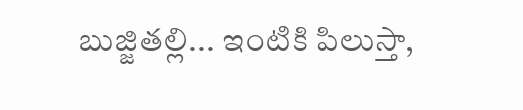బుజ్జితల్లి... ఇంటికి పిలుస్తా,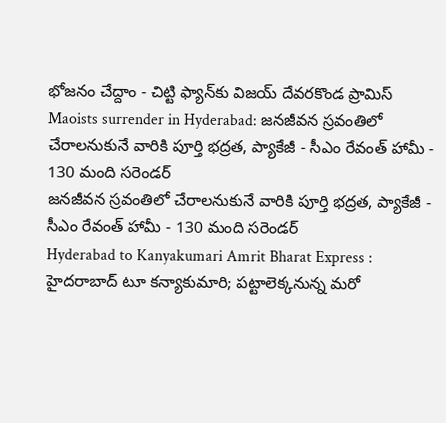భోజనం చేద్దాం - చిట్టి ఫ్యాన్‌కు విజయ్ దేవరకొండ ప్రామిస్
Maoists surrender in Hyderabad: జనజీవన స్రవంతిలో చేరాలనుకునే వారికి పూర్తి భద్రత, ప్యాకేజీ - సీఎం రేవంత్ హామీ - 130 మంది సరెండర్
జనజీవన స్రవంతిలో చేరాలనుకునే వారికి పూర్తి భద్రత, ప్యాకేజీ - సీఎం రేవంత్ హామీ - 130 మంది సరెండర్
Hyderabad to Kanyakumari Amrit Bharat Express : హైదరాబాద్‌ టూ కన్యాకుమారి; పట్టాలెక్కనున్న మరో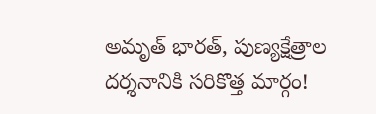అమృత్‌ భారత్‌, పుణ్యక్షేత్రాల దర్శనానికి సరికొత్త మార్గం!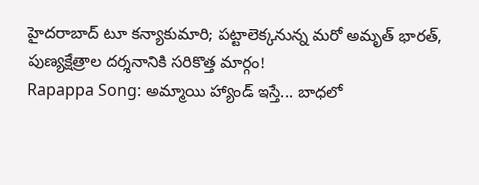హైదరాబాద్‌ టూ కన్యాకుమారి; పట్టాలెక్కనున్న మరో అమృత్‌ భారత్‌, పుణ్యక్షేత్రాల దర్శనానికి సరికొత్త మార్గం!
Rapappa Song: అమ్మాయి హ్యాండ్ ఇస్తే... బాధలో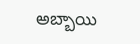అబ్బాయి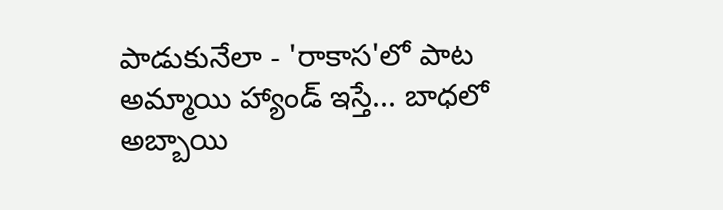పాడుకునేలా - 'రాకాస'లో పాట
అమ్మాయి హ్యాండ్ ఇస్తే... బాధలో అబ్బాయి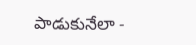పాడుకునేలా -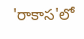'రాకాస'లో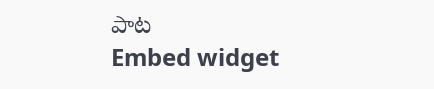పాట
Embed widget